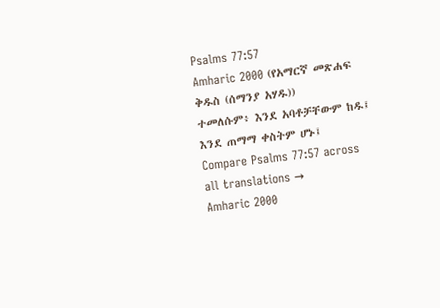Psalms 77:57
Amharic 2000 (የአማርኛ መጽሐፍ ቅዱስ (ሰማንያ አሃዱ))
ተመለሱም፥ እንደ አባቶቻቸውም ከዱ፤ እንደ ጠማማ ቀስትም ሆኑ፤
Compare Psalms 77:57 across all translations →
Amharic 2000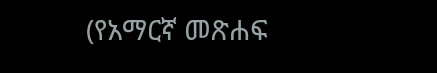(የአማርኛ መጽሐፍ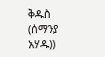ቅዱስ (ሰማንያ አሃዱ))